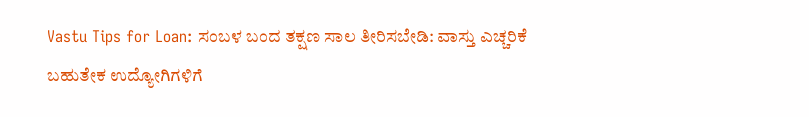Vastu Tips for Loan: ಸಂಬಳ ಬಂದ ತಕ್ಷಣ ಸಾಲ ತೀರಿಸಬೇಡಿ: ವಾಸ್ತು ಎಚ್ಚರಿಕೆ
ಬಹುತೇಕ ಉದ್ಯೋಗಿಗಳಿಗೆ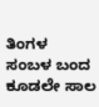ತಿಂಗಳ ಸಂಬಳ ಬಂದ ಕೂಡಲೇ ಸಾಲ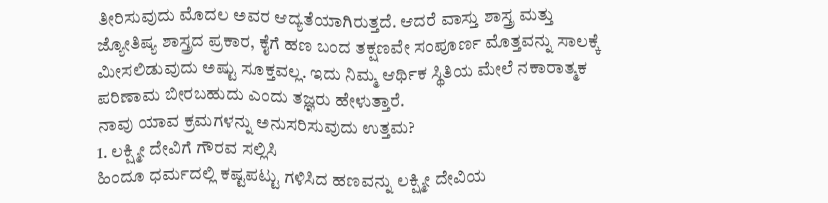ತೀರಿಸುವುದು ಮೊದಲ ಅವರ ಆದ್ಯತೆಯಾಗಿರುತ್ತದೆ. ಆದರೆ ವಾಸ್ತು ಶಾಸ್ತ್ರ ಮತ್ತು ಜ್ಯೋತಿಷ್ಯ ಶಾಸ್ತ್ರದ ಪ್ರಕಾರ, ಕೈಗೆ ಹಣ ಬಂದ ತಕ್ಷಣವೇ ಸಂಪೂರ್ಣ ಮೊತ್ತವನ್ನು ಸಾಲಕ್ಕೆ ಮೀಸಲಿಡುವುದು ಅಷ್ಟು ಸೂಕ್ತವಲ್ಲ. ಇದು ನಿಮ್ಮ ಆರ್ಥಿಕ ಸ್ಥಿತಿಯ ಮೇಲೆ ನಕಾರಾತ್ಮಕ ಪರಿಣಾಮ ಬೀರಬಹುದು ಎಂದು ತಜ್ಞರು ಹೇಳುತ್ತಾರೆ.
ನಾವು ಯಾವ ಕ್ರಮಗಳನ್ನು ಅನುಸರಿಸುವುದು ಉತ್ತಮ?
1. ಲಕ್ಷ್ಮೀ ದೇವಿಗೆ ಗೌರವ ಸಲ್ಲಿಸಿ
ಹಿಂದೂ ಧರ್ಮದಲ್ಲಿ ಕಷ್ಟಪಟ್ಟು ಗಳಿಸಿದ ಹಣವನ್ನು ಲಕ್ಷ್ಮೀ ದೇವಿಯ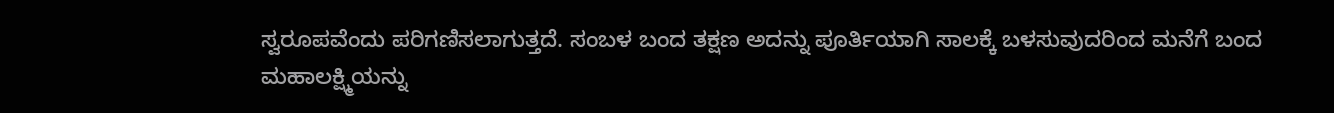ಸ್ವರೂಪವೆಂದು ಪರಿಗಣಿಸಲಾಗುತ್ತದೆ. ಸಂಬಳ ಬಂದ ತಕ್ಷಣ ಅದನ್ನು ಪೂರ್ತಿಯಾಗಿ ಸಾಲಕ್ಕೆ ಬಳಸುವುದರಿಂದ ಮನೆಗೆ ಬಂದ ಮಹಾಲಕ್ಷ್ಮಿಯನ್ನು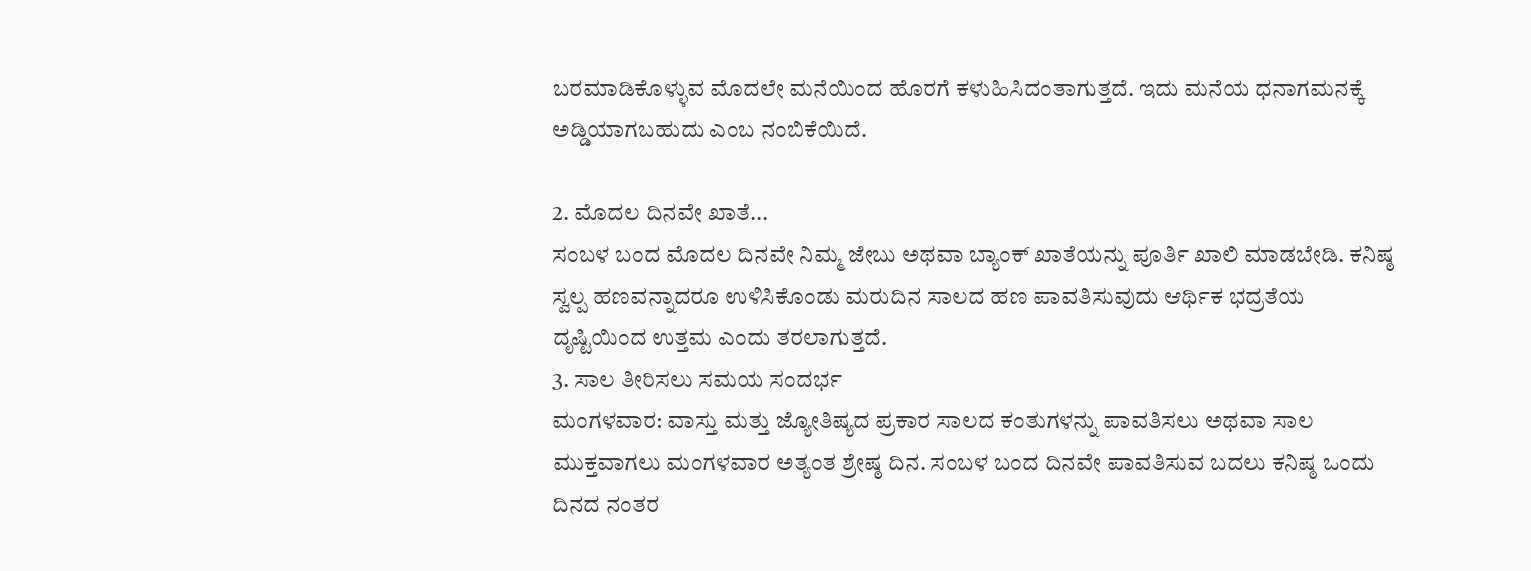ಬರಮಾಡಿಕೊಳ್ಳುವ ಮೊದಲೇ ಮನೆಯಿಂದ ಹೊರಗೆ ಕಳುಹಿಸಿದಂತಾಗುತ್ತದೆ. ಇದು ಮನೆಯ ಧನಾಗಮನಕ್ಕೆ ಅಡ್ಡಿಯಾಗಬಹುದು ಎಂಬ ನಂಬಿಕೆಯಿದೆ.

2. ಮೊದಲ ದಿನವೇ ಖಾತೆ...
ಸಂಬಳ ಬಂದ ಮೊದಲ ದಿನವೇ ನಿಮ್ಮ ಜೇಬು ಅಥವಾ ಬ್ಯಾಂಕ್ ಖಾತೆಯನ್ನು ಪೂರ್ತಿ ಖಾಲಿ ಮಾಡಬೇಡಿ. ಕನಿಷ್ಠ ಸ್ವಲ್ಪ ಹಣವನ್ನಾದರೂ ಉಳಿಸಿಕೊಂಡು ಮರುದಿನ ಸಾಲದ ಹಣ ಪಾವತಿಸುವುದು ಆರ್ಥಿಕ ಭದ್ರತೆಯ ದೃಷ್ಟಿಯಿಂದ ಉತ್ತಮ ಎಂದು ತರಲಾಗುತ್ತದೆ.
3. ಸಾಲ ತೀರಿಸಲು ಸಮಯ ಸಂದರ್ಭ
ಮಂಗಳವಾರ: ವಾಸ್ತು ಮತ್ತು ಜ್ಯೋತಿಷ್ಯದ ಪ್ರಕಾರ ಸಾಲದ ಕಂತುಗಳನ್ನು ಪಾವತಿಸಲು ಅಥವಾ ಸಾಲ ಮುಕ್ತವಾಗಲು ಮಂಗಳವಾರ ಅತ್ಯಂತ ಶ್ರೇಷ್ಠ ದಿನ. ಸಂಬಳ ಬಂದ ದಿನವೇ ಪಾವತಿಸುವ ಬದಲು ಕನಿಷ್ಠ ಒಂದು ದಿನದ ನಂತರ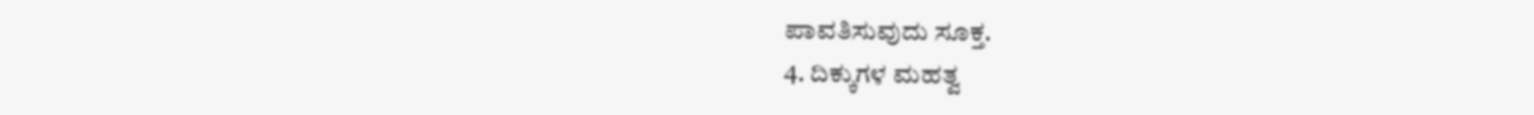ಪಾವತಿಸುವುದು ಸೂಕ್ತ.
4. ದಿಕ್ಕುಗಳ ಮಹತ್ವ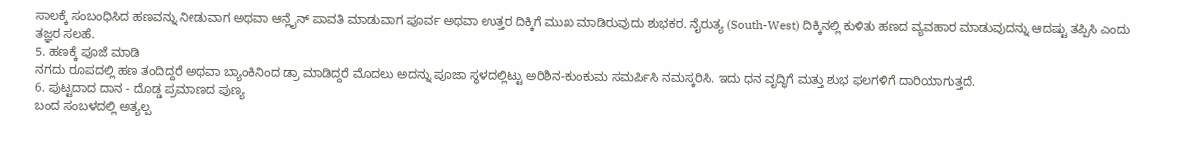ಸಾಲಕ್ಕೆ ಸಂಬಂಧಿಸಿದ ಹಣವನ್ನು ನೀಡುವಾಗ ಅಥವಾ ಆನ್ಲೈನ್ ಪಾವತಿ ಮಾಡುವಾಗ ಪೂರ್ವ ಅಥವಾ ಉತ್ತರ ದಿಕ್ಕಿಗೆ ಮುಖ ಮಾಡಿರುವುದು ಶುಭಕರ. ನೈರುತ್ಯ (South-West) ದಿಕ್ಕಿನಲ್ಲಿ ಕುಳಿತು ಹಣದ ವ್ಯವಹಾರ ಮಾಡುವುದನ್ನು ಆದಷ್ಟು ತಪ್ಪಿಸಿ ಎಂದು ತಜ್ಞರ ಸಲಹೆ.
5. ಹಣಕ್ಕೆ ಪೂಜೆ ಮಾಡಿ
ನಗದು ರೂಪದಲ್ಲಿ ಹಣ ತಂದಿದ್ದರೆ ಅಥವಾ ಬ್ಯಾಂಕಿನಿಂದ ಡ್ರಾ ಮಾಡಿದ್ದರೆ ಮೊದಲು ಅದನ್ನು ಪೂಜಾ ಸ್ಥಳದಲ್ಲಿಟ್ಟು ಅರಿಶಿನ-ಕುಂಕುಮ ಸಮರ್ಪಿಸಿ ನಮಸ್ಕರಿಸಿ. ಇದು ಧನ ವೃದ್ಧಿಗೆ ಮತ್ತು ಶುಭ ಫಲಗಳಿಗೆ ದಾರಿಯಾಗುತ್ತದೆ.
6. ಪುಟ್ಟದಾದ ದಾನ - ದೊಡ್ಡ ಪ್ರಮಾಣದ ಪುಣ್ಯ
ಬಂದ ಸಂಬಳದಲ್ಲಿ ಅತ್ಯಲ್ಪ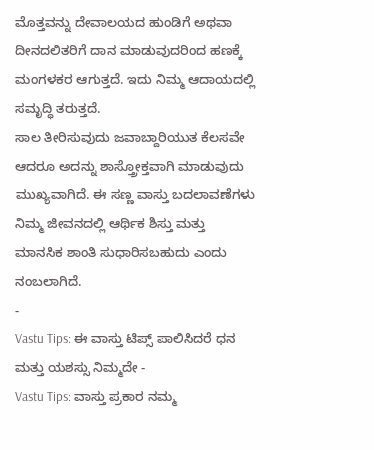ಮೊತ್ತವನ್ನು ದೇವಾಲಯದ ಹುಂಡಿಗೆ ಅಥವಾ ದೀನದಲಿತರಿಗೆ ದಾನ ಮಾಡುವುದರಿಂದ ಹಣಕ್ಕೆ ಮಂಗಳಕರ ಆಗುತ್ತದೆ. ಇದು ನಿಮ್ಮ ಆದಾಯದಲ್ಲಿ ಸಮೃದ್ಧಿ ತರುತ್ತದೆ.
ಸಾಲ ತೀರಿಸುವುದು ಜವಾಬ್ದಾರಿಯುತ ಕೆಲಸವೇ ಆದರೂ ಅದನ್ನು ಶಾಸ್ತ್ರೋಕ್ತವಾಗಿ ಮಾಡುವುದು ಮುಖ್ಯವಾಗಿದೆ. ಈ ಸಣ್ಣ ವಾಸ್ತು ಬದಲಾವಣೆಗಳು ನಿಮ್ಮ ಜೀವನದಲ್ಲಿ ಆರ್ಥಿಕ ಶಿಸ್ತು ಮತ್ತು ಮಾನಸಿಕ ಶಾಂತಿ ಸುಧಾರಿಸಬಹುದು ಎಂದು ನಂಬಲಾಗಿದೆ.
-
Vastu Tips: ಈ ವಾಸ್ತು ಟಿಪ್ಸ್ ಪಾಲಿಸಿದರೆ ಧನ ಮತ್ತು ಯಶಸ್ಸು ನಿಮ್ಮದೇ -
Vastu Tips: ವಾಸ್ತು ಪ್ರಕಾರ ನಮ್ಮ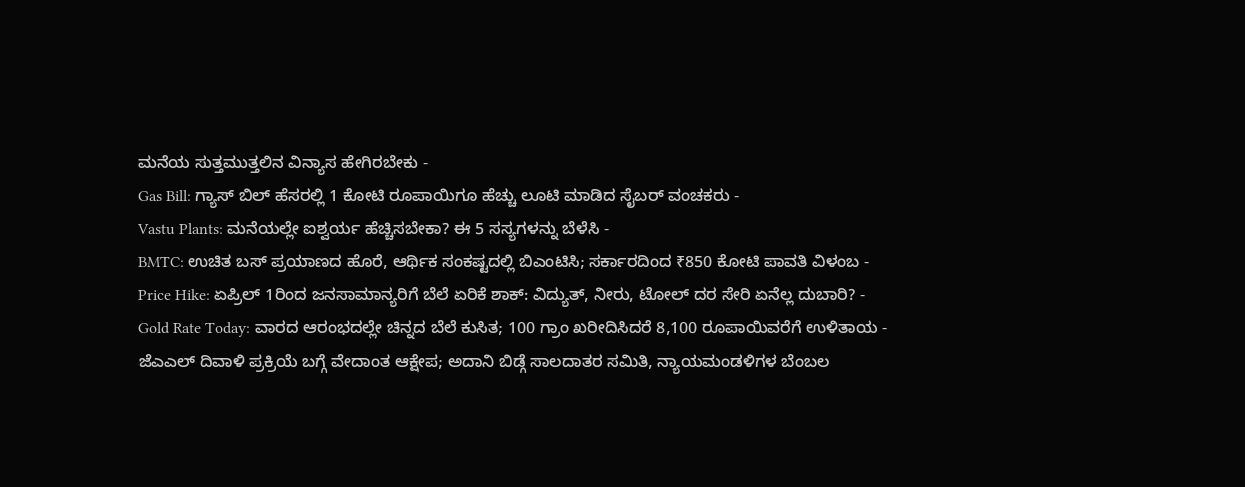ಮನೆಯ ಸುತ್ತಮುತ್ತಲಿನ ವಿನ್ಯಾಸ ಹೇಗಿರಬೇಕು -
Gas Bill: ಗ್ಯಾಸ್ ಬಿಲ್ ಹೆಸರಲ್ಲಿ 1 ಕೋಟಿ ರೂಪಾಯಿಗೂ ಹೆಚ್ಚು ಲೂಟಿ ಮಾಡಿದ ಸೈಬರ್ ವಂಚಕರು -
Vastu Plants: ಮನೆಯಲ್ಲೇ ಐಶ್ವರ್ಯ ಹೆಚ್ಚಿಸಬೇಕಾ? ಈ 5 ಸಸ್ಯಗಳನ್ನು ಬೆಳೆಸಿ -
BMTC: ಉಚಿತ ಬಸ್ ಪ್ರಯಾಣದ ಹೊರೆ, ಆರ್ಥಿಕ ಸಂಕಷ್ಟದಲ್ಲಿ ಬಿಎಂಟಿಸಿ; ಸರ್ಕಾರದಿಂದ ₹850 ಕೋಟಿ ಪಾವತಿ ವಿಳಂಬ -
Price Hike: ಏಪ್ರಿಲ್ 1ರಿಂದ ಜನಸಾಮಾನ್ಯರಿಗೆ ಬೆಲೆ ಏರಿಕೆ ಶಾಕ್: ವಿದ್ಯುತ್, ನೀರು, ಟೋಲ್ ದರ ಸೇರಿ ಏನೆಲ್ಲ ದುಬಾರಿ? -
Gold Rate Today: ವಾರದ ಆರಂಭದಲ್ಲೇ ಚಿನ್ನದ ಬೆಲೆ ಕುಸಿತ; 100 ಗ್ರಾಂ ಖರೀದಿಸಿದರೆ 8,100 ರೂಪಾಯಿವರೆಗೆ ಉಳಿತಾಯ -
ಜೆಎಎಲ್ ದಿವಾಳಿ ಪ್ರಕ್ರಿಯೆ ಬಗ್ಗೆ ವೇದಾಂತ ಆಕ್ಷೇಪ; ಅದಾನಿ ಬಿಡ್ಗೆ ಸಾಲದಾತರ ಸಮಿತಿ, ನ್ಯಾಯಮಂಡಳಿಗಳ ಬೆಂಬಲ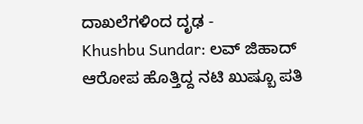ದಾಖಲೆಗಳಿಂದ ದೃಢ -
Khushbu Sundar: ಲವ್ ಜಿಹಾದ್ ಆರೋಪ ಹೊತ್ತಿದ್ದ ನಟಿ ಖುಷ್ಬೂ ಪತಿ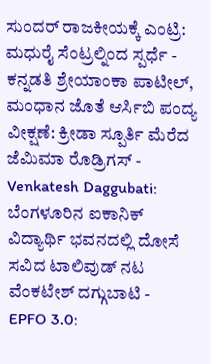ಸುಂದರ್ ರಾಜಕೀಯಕ್ಕೆ ಎಂಟ್ರಿ: ಮಧುರೈ ಸೆಂಟ್ರಲ್ನಿಂದ ಸ್ಪರ್ಧೆ -
ಕನ್ನಡತಿ ಶ್ರೇಯಾಂಕಾ ಪಾಟೀಲ್, ಮಂಧಾನ ಜೊತೆ ಆರ್ಸಿಬಿ ಪಂದ್ಯ ವೀಕ್ಷಣೆ: ಕ್ರೀಡಾ ಸ್ಪೂರ್ತಿ ಮೆರೆದ ಜೆಮಿಮಾ ರೊಡ್ರಿಗಸ್ -
Venkatesh Daggubati: ಬೆಂಗಳೂರಿನ ಐಕಾನಿಕ್ ವಿದ್ಯಾರ್ಥಿ ಭವನದಲ್ಲಿ ದೋಸೆ ಸವಿದ ಟಾಲಿವುಡ್ ನಟ ವೆಂಕಟೇಶ್ ದಗ್ಗುಬಾಟಿ -
EPFO 3.0: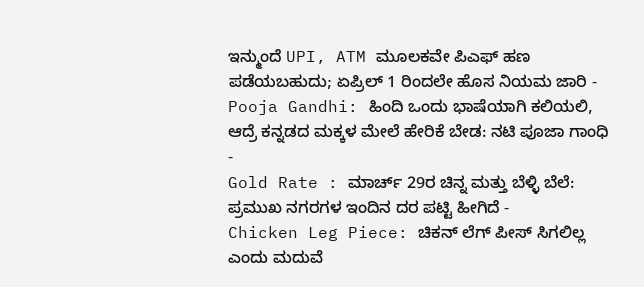ಇನ್ಮುಂದೆ UPI, ATM ಮೂಲಕವೇ ಪಿಎಫ್ ಹಣ ಪಡೆಯಬಹುದು; ಏಪ್ರಿಲ್ 1 ರಿಂದಲೇ ಹೊಸ ನಿಯಮ ಜಾರಿ -
Pooja Gandhi: ಹಿಂದಿ ಒಂದು ಭಾಷೆಯಾಗಿ ಕಲಿಯಲಿ, ಆದ್ರೆ ಕನ್ನಡದ ಮಕ್ಕಳ ಮೇಲೆ ಹೇರಿಕೆ ಬೇಡ: ನಟಿ ಪೂಜಾ ಗಾಂಧಿ -
Gold Rate : ಮಾರ್ಚ್ 29ರ ಚಿನ್ನ ಮತ್ತು ಬೆಳ್ಳಿ ಬೆಲೆ: ಪ್ರಮುಖ ನಗರಗಳ ಇಂದಿನ ದರ ಪಟ್ಟಿ ಹೀಗಿದೆ -
Chicken Leg Piece: ಚಿಕನ್ ಲೆಗ್ ಪೀಸ್ ಸಿಗಲಿಲ್ಲ ಎಂದು ಮದುವೆ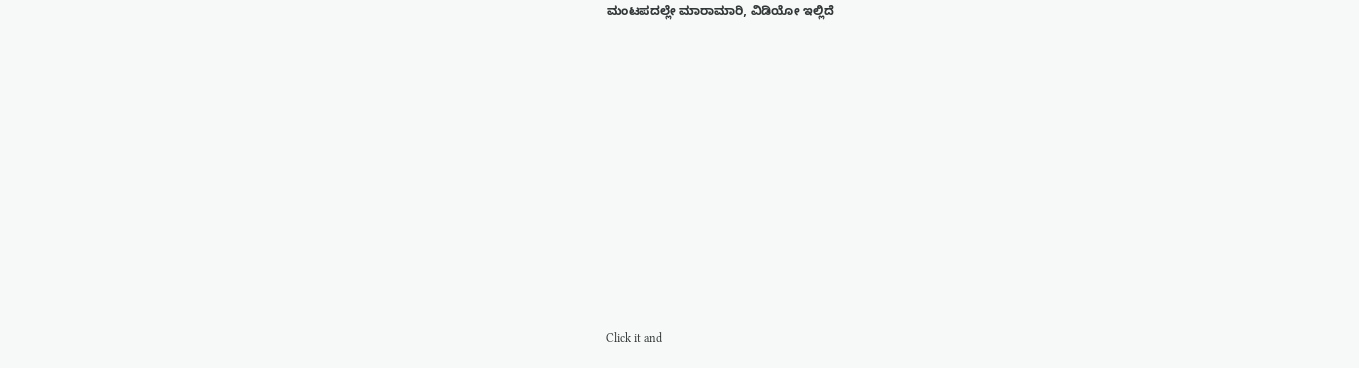ಮಂಟಪದಲ್ಲೇ ಮಾರಾಮಾರಿ, ವಿಡಿಯೋ ಇಲ್ಲಿದೆ














Click it and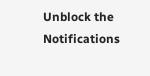Unblock the Notifications